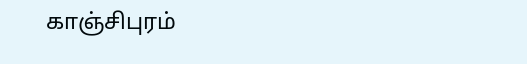காஞ்சிபுரம்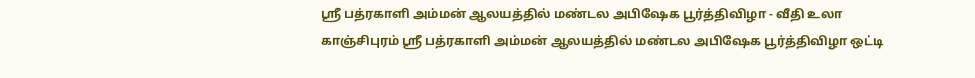ஸ்ரீ பத்ரகாளி அம்மன் ஆலயத்தில் மண்டல அபிஷேக பூர்த்திவிழா - வீதி உலா
காஞ்சிபுரம் ஸ்ரீ பத்ரகாளி அம்மன் ஆலயத்தில் மண்டல அபிஷேக பூர்த்திவிழா ஒட்டி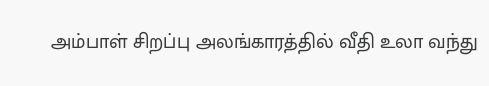அம்பாள் சிறப்பு அலங்காரத்தில் வீதி உலா வந்து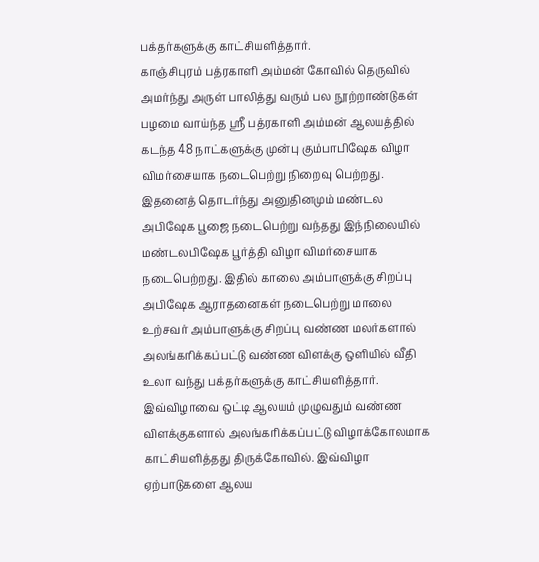பக்தர்களுக்கு காட்சியளித்தார்.
காஞ்சிபுரம் பத்ரகாளி அம்மன் கோவில் தெருவில் அமர்ந்து அருள் பாலித்து வரும் பல நூற்றாண்டுகள் பழமை வாய்ந்த ஸ்ரீ பத்ரகாளி அம்மன் ஆலயத்தில் கடந்த 48 நாட்களுக்கு முன்பு கும்பாபிஷேக விழா விமர்சையாக நடைபெற்று நிறைவு பெற்றது.
இதனைத் தொடர்ந்து அனுதினமும் மண்டல அபிஷேக பூஜை நடைபெற்று வந்தது இந்நிலையில் மண்டலபிஷேக பூர்த்தி விழா விமர்சையாக நடைபெற்றது. இதில் காலை அம்பாளுக்கு சிறப்பு அபிஷேக ஆராதனைகள் நடைபெற்று மாலை உற்சவர் அம்பாளுக்கு சிறப்பு வண்ண மலர்களால் அலங்கரிக்கப்பட்டு வண்ண விளக்கு ஒளியில் வீதி உலா வந்து பக்தர்களுக்கு காட்சியளித்தார்.
இவ்விழாவை ஒட்டி ஆலயம் முழுவதும் வண்ண விளக்குகளால் அலங்கரிக்கப்பட்டு விழாக்கோலமாக காட்சியளித்தது திருக்கோவில். இவ்விழா ஏற்பாடுகளை ஆலய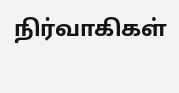நிர்வாகிகள்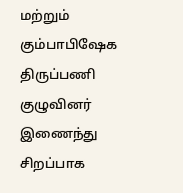மற்றும் கும்பாபிஷேக திருப்பணி குழுவினர் இணைந்து சிறப்பாக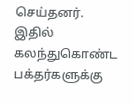செய்தனர். இதில் கலந்துகொண்ட பக்தர்களுக்கு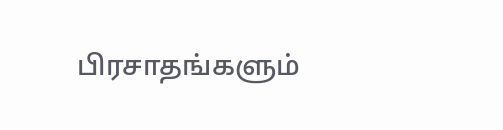பிரசாதங்களும்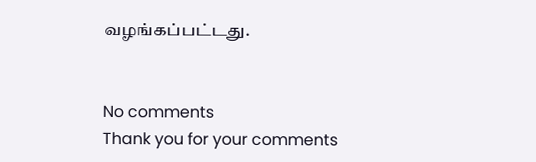வழங்கப்பட்டது.


No comments
Thank you for your comments